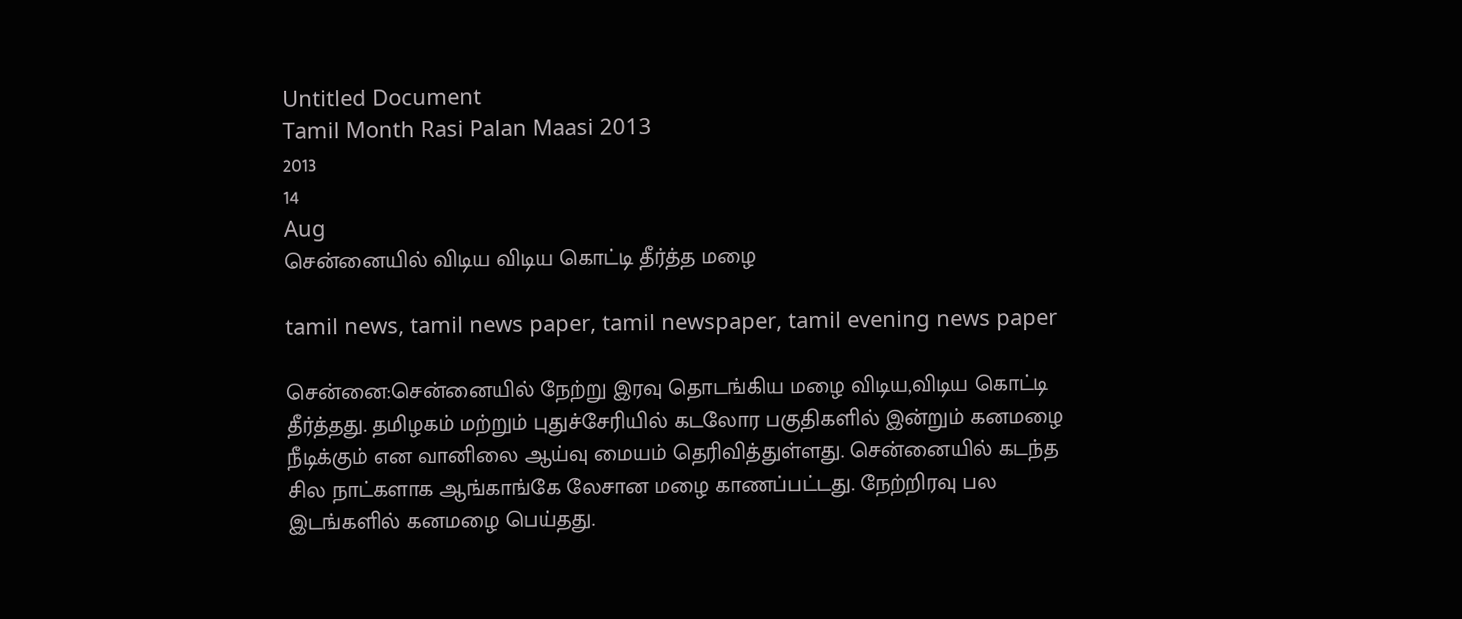Untitled Document
Tamil Month Rasi Palan Maasi 2013
2013
14
Aug
சென்னையில் விடிய விடிய கொட்டி தீர்த்த மழை

tamil news, tamil news paper, tamil newspaper, tamil evening news paper

சென்னை:சென்னையில் நேற்று இரவு தொடங்கிய மழை விடிய,விடிய கொட்டி தீர்த்தது. தமிழகம் மற்றும் புதுச்சேரியில் கடலோர பகுதிகளில் இன்றும் கனமழை நீடிக்கும் என வானிலை ஆய்வு மையம் தெரிவித்துள்ளது. சென்னையில் கடந்த சில நாட்களாக ஆங்காங்கே லேசான மழை காணப்பட்டது. நேற்றிரவு பல இடங்களில் கனமழை பெய்தது.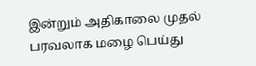இன்றும் அதிகாலை முதல் பரவலாக மழை பெய்து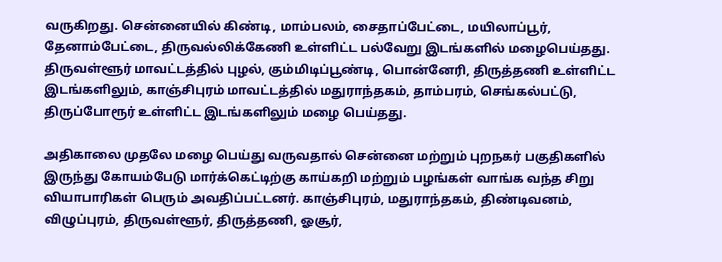வருகிறது. சென்னையில் கிண்டி, மாம்பலம், சைதாப்பேட்டை, மயிலாப்பூர், தேனாம்பேட்டை, திருவல்லிக்கேணி உள்ளிட்ட பல்வேறு இடங்களில் மழைபெய்தது. திருவள்ளூர் மாவட்டத்தில் புழல், கும்மிடிப்பூண்டி, பொன்னேரி, திருத்தணி உள்ளிட்ட இடங்களிலும், காஞ்சிபுரம் மாவட்டத்தில் மதுராந்தகம், தாம்பரம், செங்கல்பட்டு, திருப்போரூர் உள்ளிட்ட இடங்களிலும் மழை பெய்தது.

அதிகாலை முதலே மழை பெய்து வருவதால் சென்னை மற்றும் புறநகர் பகுதிகளில் இருந்து கோயம்பேடு மார்க்கெட்டிற்கு காய்கறி மற்றும் பழங்கள் வாங்க வந்த சிறு வியாபாரிகள் பெரும் அவதிப்பட்டனர். காஞ்சிபுரம், மதுராந்தகம், திண்டிவனம், விழுப்புரம், திருவள்ளூர், திருத்தணி, ஓசூர்,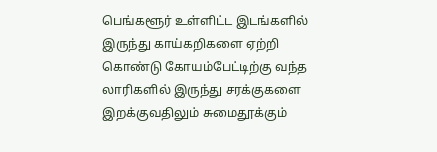பெங்களூர் உள்ளிட்ட இடங்களில் இருந்து காய்கறிகளை ஏற்றி கொண்டு கோயம்பேட்டிற்கு வந்த லாரிகளில் இருந்து சரக்குகளை இறக்குவதிலும் சுமைதூக்கும்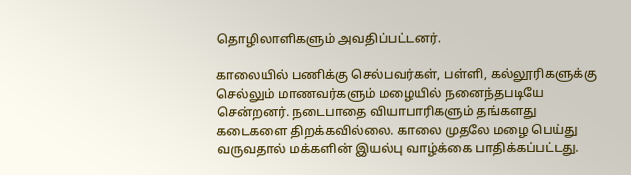தொழிலாளிகளும் அவதிப்பட்டனர்.

காலையில் பணிக்கு செல்பவர்கள், பள்ளி, கல்லூரிகளுக்கு செல்லும் மாணவர்களும் மழையில் நனைந்தபடியே சென்றனர். நடைபாதை வியாபாரிகளும் தங்களது கடைகளை திறக்கவில்லை. காலை முதலே மழை பெய்து வருவதால் மக்களின் இயல்பு வாழ்க்கை பாதிக்கப்பட்டது.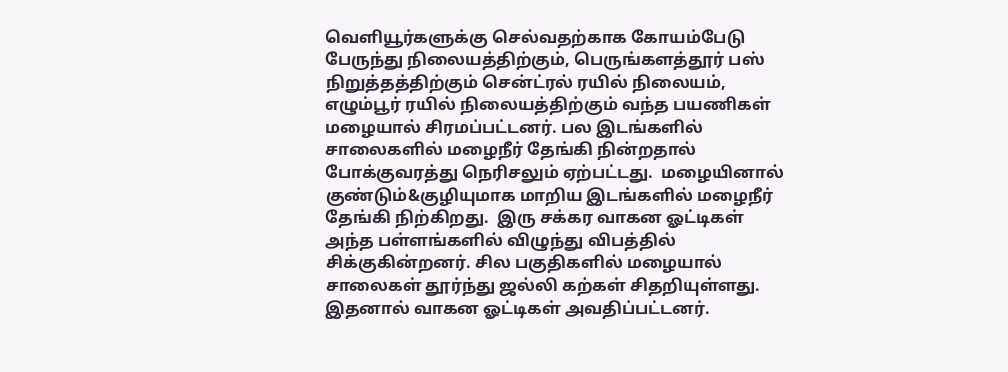வெளியூர்களுக்கு செல்வதற்காக கோயம்பேடு பேருந்து நிலையத்திற்கும், பெருங்களத்தூர் பஸ் நிறுத்தத்திற்கும் சென்ட்ரல் ரயில் நிலையம், எழும்பூர் ரயில் நிலையத்திற்கும் வந்த பயணிகள் மழையால் சிரமப்பட்டனர். பல இடங்களில் சாலைகளில் மழைநீர் தேங்கி நின்றதால் போக்குவரத்து நெரிசலும் ஏற்பட்டது.  மழையினால் குண்டும்&குழியுமாக மாறிய இடங்களில் மழைநீர் தேங்கி நிற்கிறது.  இரு சக்கர வாகன ஓட்டிகள் அந்த பள்ளங்களில் விழுந்து விபத்தில் சிக்குகின்றனர். சில பகுதிகளில் மழையால் சாலைகள் தூர்ந்து ஜல்லி கற்கள் சிதறியுள்ளது. இதனால் வாகன ஓட்டிகள் அவதிப்பட்டனர்.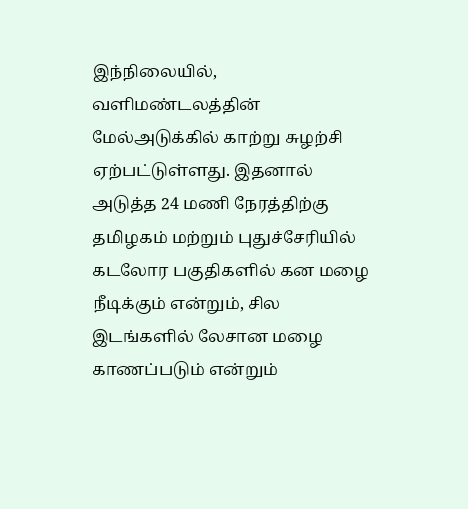இந்நிலையில், வளிமண்டலத்தின் மேல்அடுக்கில் காற்று சுழற்சி ஏற்பட்டுள்ளது. இதனால் அடுத்த 24 மணி நேரத்திற்கு தமிழகம் மற்றும் புதுச்சேரியில் கடலோர பகுதிகளில் கன மழை நீடிக்கும் என்றும், சில இடங்களில் லேசான மழை காணப்படும் என்றும்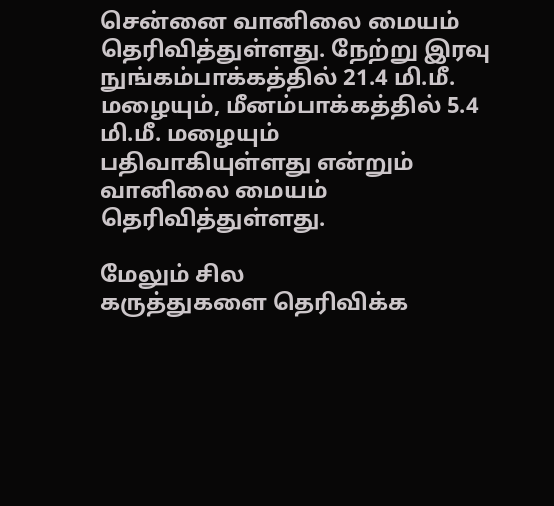சென்னை வானிலை மையம் தெரிவித்துள்ளது. நேற்று இரவு நுங்கம்பாக்கத்தில் 21.4 மி.மீ. மழையும், மீனம்பாக்கத்தில் 5.4 மி.மீ. மழையும் பதிவாகியுள்ளது என்றும் வானிலை மையம் தெரிவித்துள்ளது.

மேலும் சில
கருத்துகளை தெரிவிக்க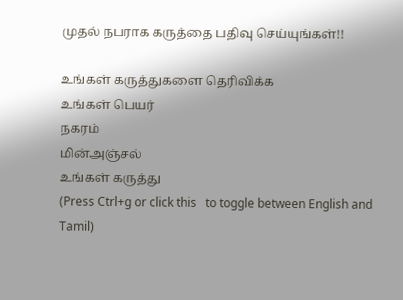முதல் நபராக கருத்தை பதிவு செய்யுங்கள்!!

உங்கள் கருத்துகளை தெரிவிக்க
உங்கள் பெயர்
நகரம்
மின்அஞ்சல்
உங்கள் கருத்து
(Press Ctrl+g or click this   to toggle between English and Tamil)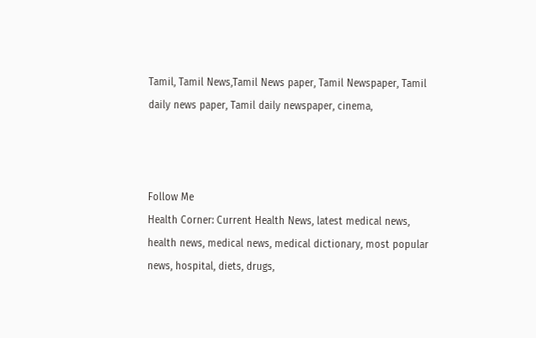Tamil, Tamil News,Tamil News paper, Tamil Newspaper, Tamil daily news paper, Tamil daily newspaper, cinema,



Follow Me
Health Corner: Current Health News, latest medical news, health news, medical news, medical dictionary, most popular news, hospital, diets, drugs,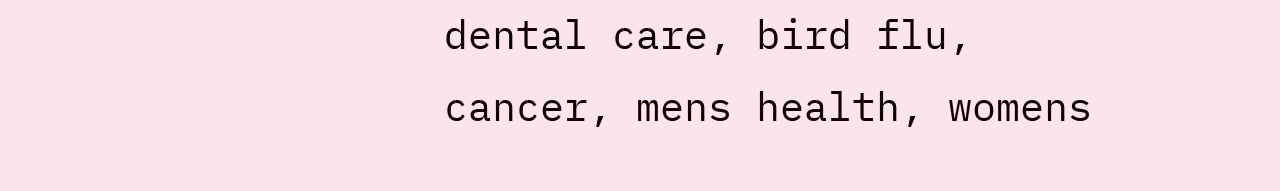dental care, bird flu, cancer, mens health, womens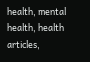health, mental health, health articles,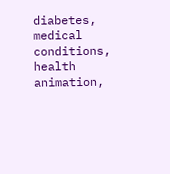diabetes, medical conditions, health animation,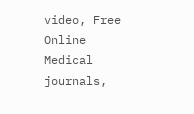video, Free Online Medical journals,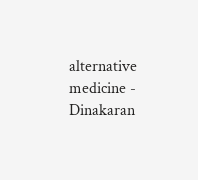alternative medicine - Dinakaran